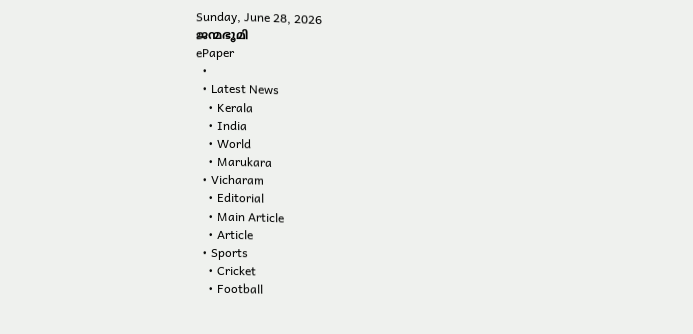Sunday, June 28, 2026
ജന്മഭൂമി
ePaper
  •
  • Latest News
    • Kerala
    • India
    • World
    • Marukara
  • Vicharam
    • Editorial
    • Main Article
    • Article
  • Sports
    • Cricket
    • Football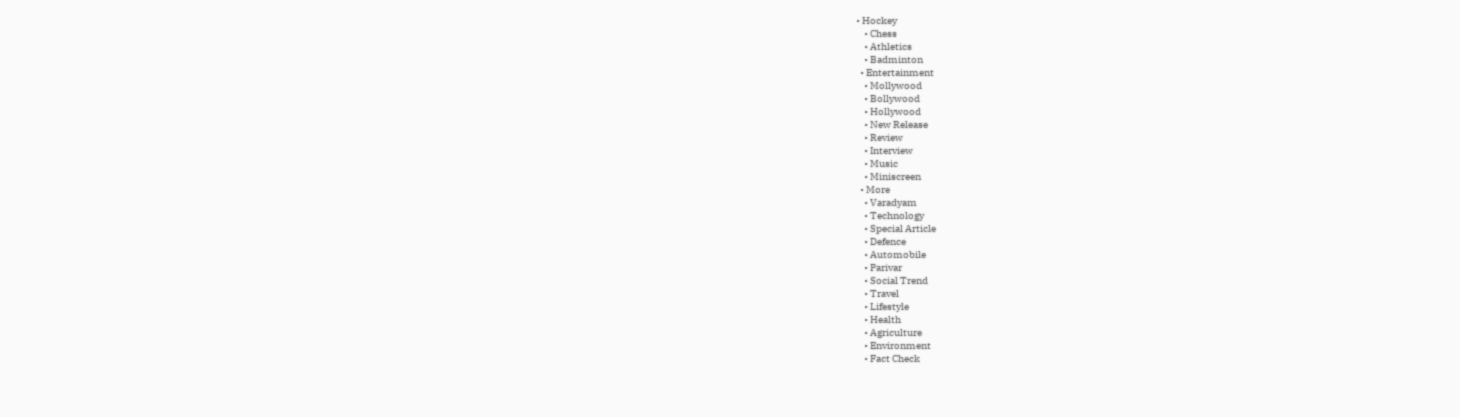• Hockey
    • Chess
    • Athletics
    • Badminton
  • Entertainment
    • Mollywood
    • Bollywood
    • Hollywood
    • New Release
    • Review
    • Interview
    • Music
    • Miniscreen
  • More
    • Varadyam
    • Technology
    • Special Article
    • Defence
    • Automobile
    • Parivar
    • Social Trend
    • Travel
    • Lifestyle
    • Health
    • Agriculture
    • Environment
    • Fact Check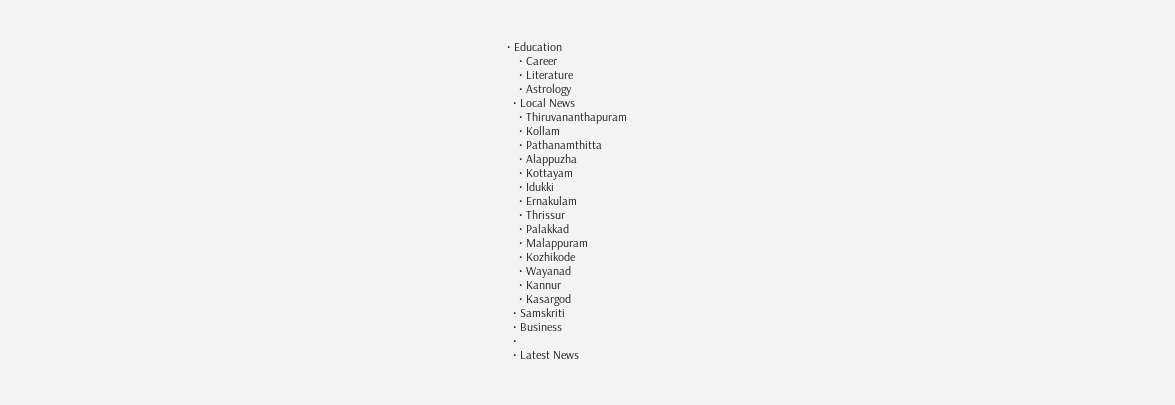• Education
    • Career
    • Literature
    • Astrology
  • Local News
    • Thiruvananthapuram
    • Kollam
    • Pathanamthitta
    • Alappuzha
    • Kottayam
    • Idukki
    • Ernakulam
    • Thrissur
    • Palakkad
    • Malappuram
    • Kozhikode
    • Wayanad
    • Kannur
    • Kasargod
  • Samskriti
  • Business
  •
  • Latest News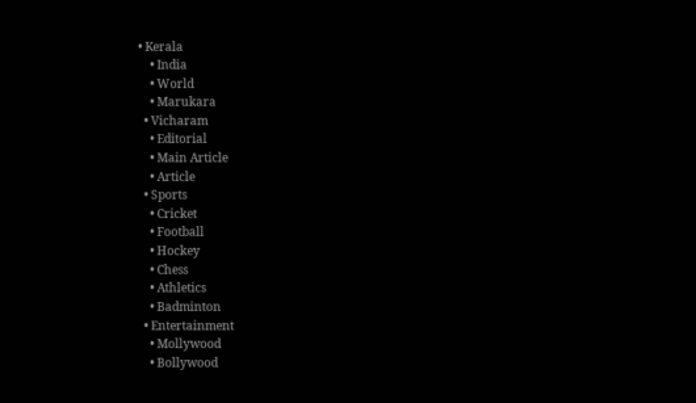• Kerala
    • India
    • World
    • Marukara
  • Vicharam
    • Editorial
    • Main Article
    • Article
  • Sports
    • Cricket
    • Football
    • Hockey
    • Chess
    • Athletics
    • Badminton
  • Entertainment
    • Mollywood
    • Bollywood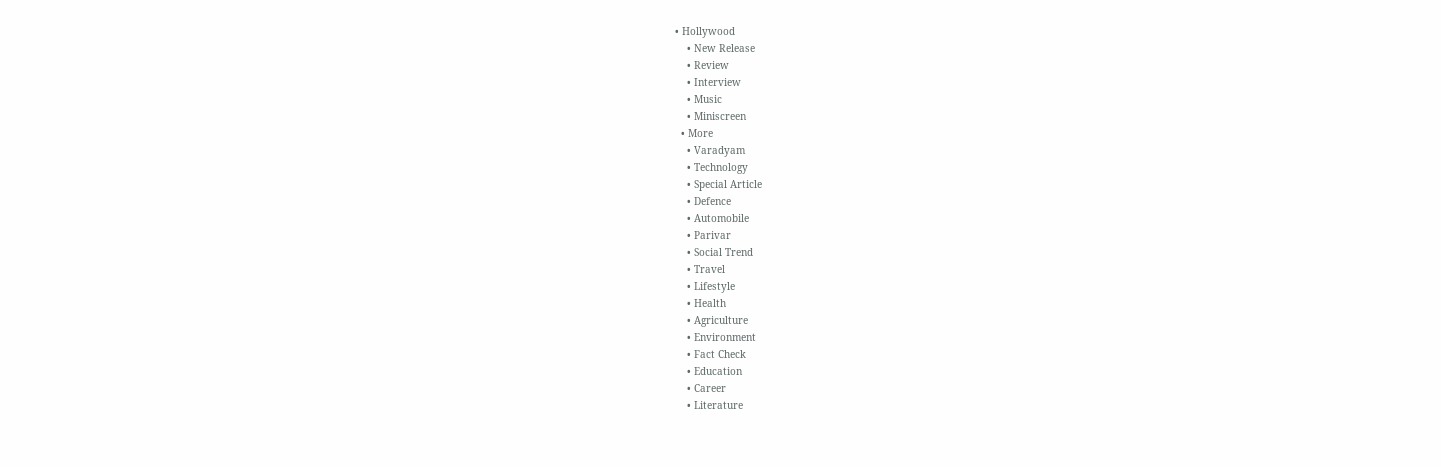• Hollywood
    • New Release
    • Review
    • Interview
    • Music
    • Miniscreen
  • More
    • Varadyam
    • Technology
    • Special Article
    • Defence
    • Automobile
    • Parivar
    • Social Trend
    • Travel
    • Lifestyle
    • Health
    • Agriculture
    • Environment
    • Fact Check
    • Education
    • Career
    • Literature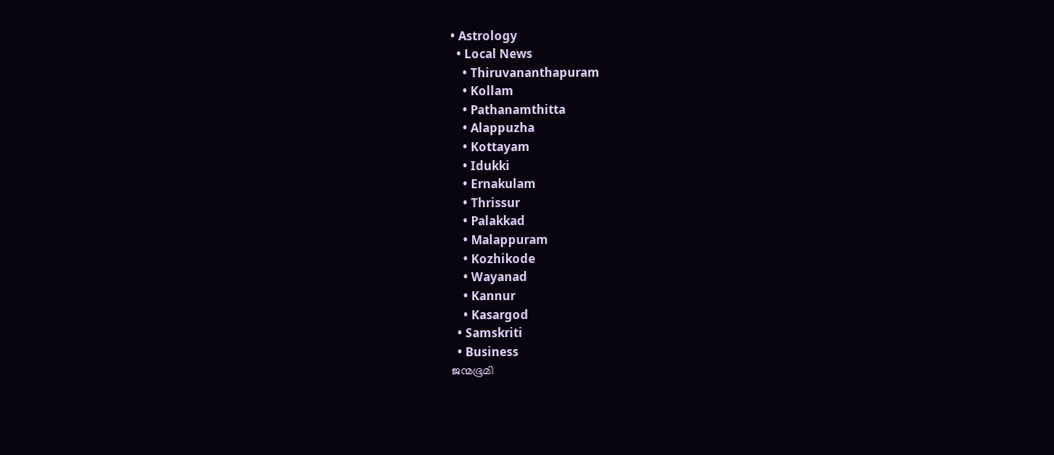• Astrology
  • Local News
    • Thiruvananthapuram
    • Kollam
    • Pathanamthitta
    • Alappuzha
    • Kottayam
    • Idukki
    • Ernakulam
    • Thrissur
    • Palakkad
    • Malappuram
    • Kozhikode
    • Wayanad
    • Kannur
    • Kasargod
  • Samskriti
  • Business
ജന്മഭൂമി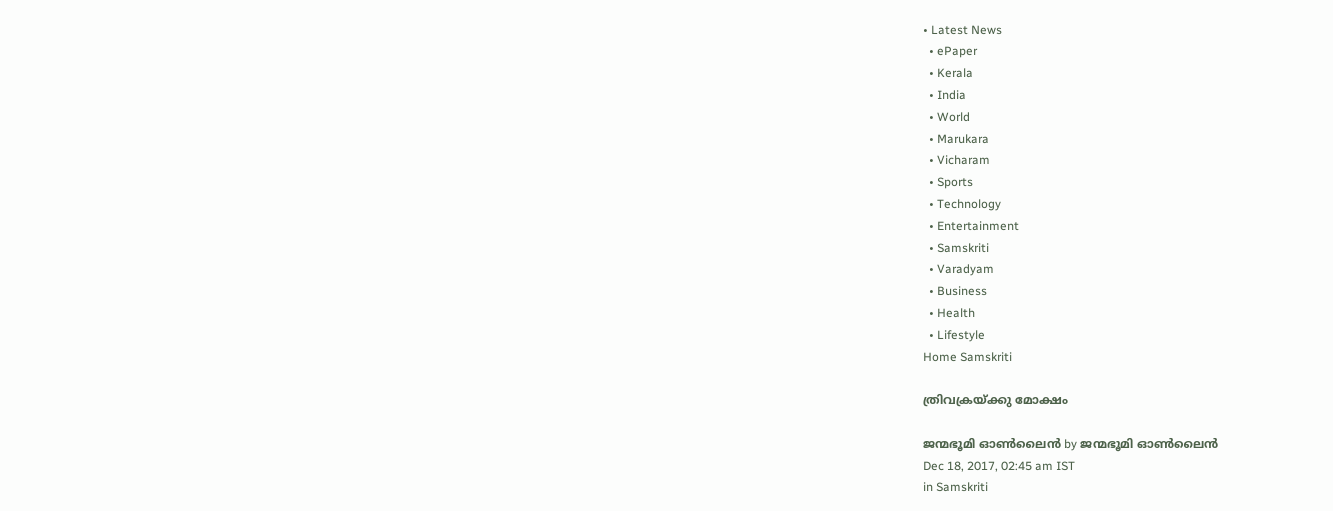• Latest News
  • ePaper
  • Kerala
  • India
  • World
  • Marukara
  • Vicharam
  • Sports
  • Technology
  • Entertainment
  • Samskriti
  • Varadyam
  • Business
  • Health
  • Lifestyle
Home Samskriti

ത്രിവക്രയ്‌ക്കു മോക്ഷം

ജന്മഭൂമി ഓണ്‍ലൈന്‍ by ജന്മഭൂമി ഓണ്‍ലൈന്‍
Dec 18, 2017, 02:45 am IST
in Samskriti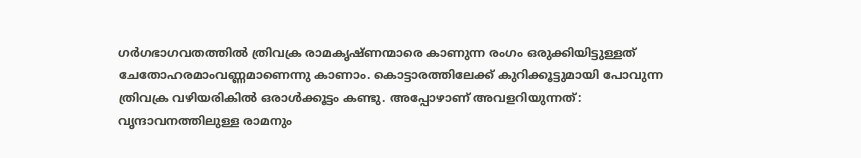ഗര്‍ഗഭാഗവതത്തില്‍ ത്രിവക്ര രാമകൃഷ്ണന്മാരെ കാണുന്ന രംഗം ഒരുക്കിയിട്ടുള്ളത് ചേതോഹരമാംവണ്ണമാണെന്നു കാണാം. കൊട്ടാരത്തിലേക്ക് കുറിക്കൂട്ടുമായി പോവുന്ന ത്രിവക്ര വഴിയരികില്‍ ഒരാള്‍ക്കൂട്ടം കണ്ടു. അപ്പോഴാണ് അവളറിയുന്നത്: വൃന്ദാവനത്തിലുള്ള രാമനും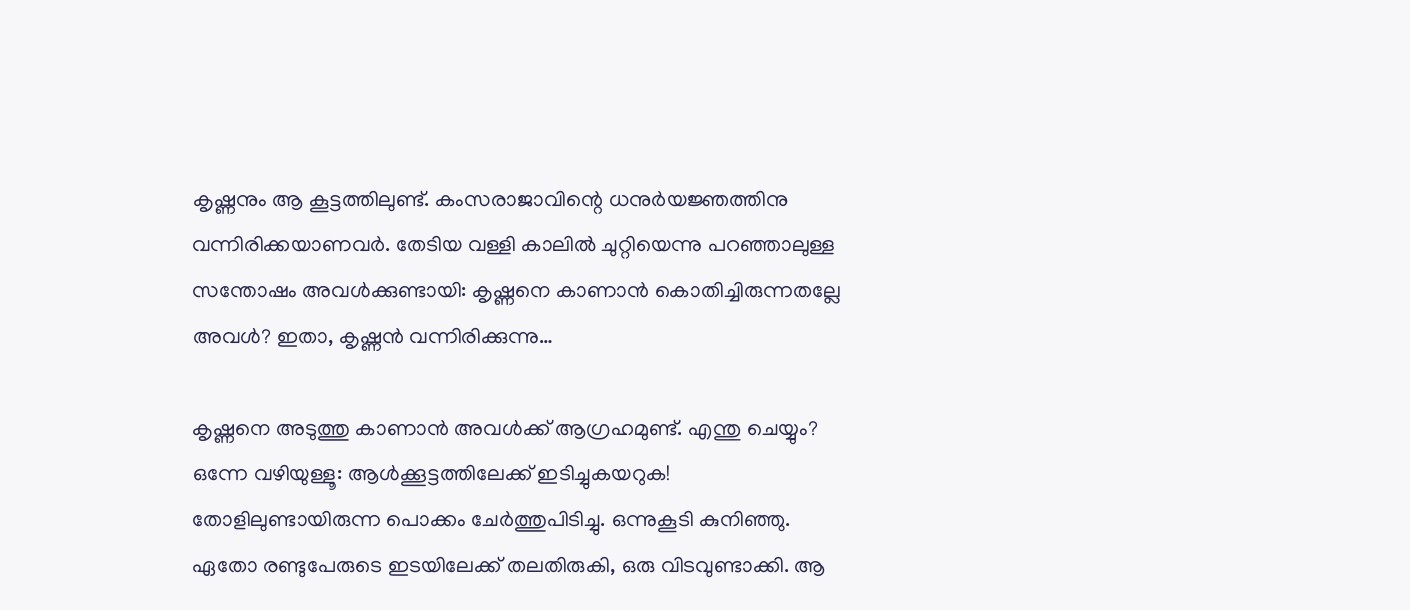കൃഷ്ണനും ആ കൂട്ടത്തിലുണ്ട്. കംസരാജാവിന്റെ ധനുര്‍യജ്ഞത്തിനു വന്നിരിക്കയാണവര്‍. തേടിയ വള്ളി കാലില്‍ ചുറ്റിയെന്നു പറഞ്ഞാലുള്ള സന്തോഷം അവള്‍ക്കുണ്ടായി: കൃഷ്ണനെ കാണാന്‍ കൊതിച്ചിരുന്നതല്ലേ അവള്‍? ഇതാ, കൃഷ്ണന്‍ വന്നിരിക്കുന്നു…

കൃഷ്ണനെ അടുത്തു കാണാന്‍ അവള്‍ക്ക് ആഗ്രഹമുണ്ട്. എന്തു ചെയ്യും? ഒന്നേ വഴിയുള്ളൂ: ആള്‍ക്കൂട്ടത്തിലേക്ക് ഇടിച്ചുകയറുക! തോളിലുണ്ടായിരുന്ന പൊക്കം ചേര്‍ത്തുപിടിച്ചു. ഒന്നുകൂടി കുനിഞ്ഞു. ഏതോ രണ്ടുപേരുടെ ഇടയിലേക്ക് തലതിരുകി, ഒരു വിടവുണ്ടാക്കി. ആ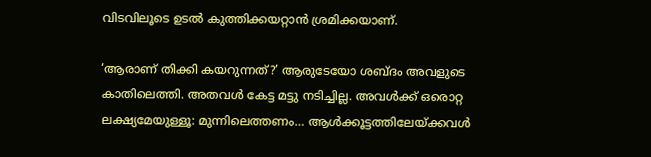വിടവിലൂടെ ഉടല്‍ കുത്തിക്കയറ്റാന്‍ ശ്രമിക്കയാണ്.

‘ആരാണ് തിക്കി കയറുന്നത്?’ ആരുടേയോ ശബ്ദം അവളുടെ കാതിലെത്തി. അതവള്‍ കേട്ട മട്ടു നടിച്ചില്ല. അവള്‍ക്ക് ഒരൊറ്റ ലക്ഷ്യമേയുള്ളൂ: മുന്നിലെത്തണം… ആള്‍ക്കൂട്ടത്തിലേയ്‌ക്കവള്‍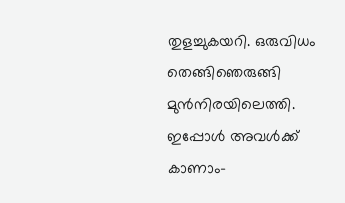തുളച്ചുകയറി. ഒരുവിധം തെങ്ങിഞെരുങ്ങി മുന്‍നിരയിലെത്തി. ഇപ്പോള്‍ അവള്‍ക്ക് കാണാം-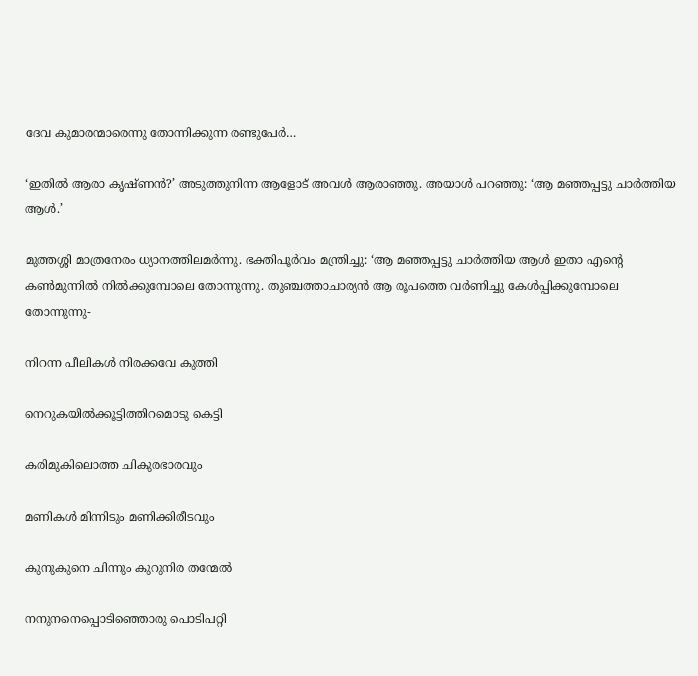ദേവ കുമാരന്മാരെന്നു തോന്നിക്കുന്ന രണ്ടുപേര്‍…

‘ഇതില്‍ ആരാ കൃഷ്ണന്‍?’ അടുത്തുനിന്ന ആളോട് അവള്‍ ആരാഞ്ഞു. അയാള്‍ പറഞ്ഞു: ‘ആ മഞ്ഞപ്പട്ടു ചാര്‍ത്തിയ ആള്‍.’

മുത്തശ്ശി മാത്രനേരം ധ്യാനത്തിലമര്‍ന്നു. ഭക്തിപൂര്‍വം മന്ത്രിച്ചു: ‘ആ മഞ്ഞപ്പട്ടു ചാര്‍ത്തിയ ആള്‍ ഇതാ എന്റെ കണ്‍മുന്നില്‍ നില്‍ക്കുമ്പോലെ തോന്നുന്നു. തുഞ്ചത്താചാര്യന്‍ ആ രൂപത്തെ വര്‍ണിച്ചു കേള്‍പ്പിക്കുമ്പോലെ തോന്നുന്നു-

നിറന്ന പീലികള്‍ നിരക്കവേ കുത്തി

നെറുകയില്‍ക്കൂട്ടിത്തിറമൊടു കെട്ടി

കരിമുകിലൊത്ത ചികുരഭാരവും

മണികള്‍ മിന്നിടും മണിക്കിരീടവും

കുനുകുനെ ചിന്നും കുറുനിര തന്മേല്‍

നനുനനെപ്പൊടിഞ്ഞൊരു പൊടിപറ്റി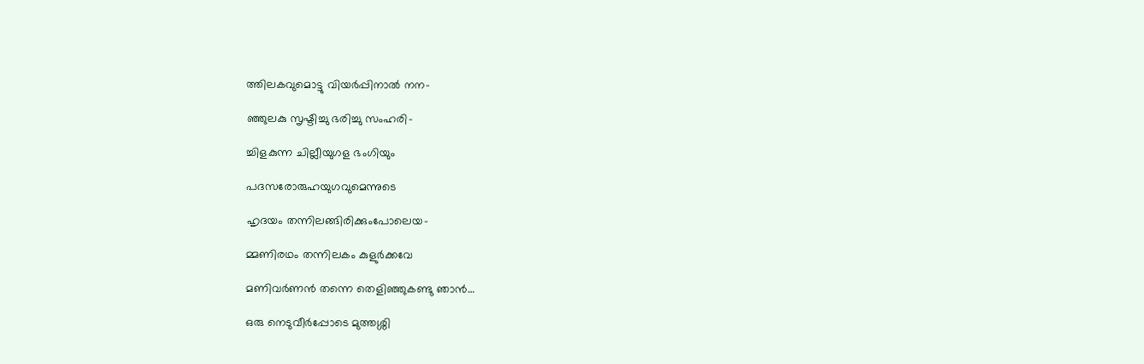ത്തിലകവുമൊട്ടു വിയര്‍പ്പിനാല്‍ നന-

ഞ്ഞുലകു സൃഷ്ടിച്ചു ഭരിച്ചു സംഹരി-

ച്ചിളകുന്ന ചില്ലീയുഗള ഭംഗിയും

പദസരോരുഹയുഗവുമെന്നുടെ

ഹൃദയം തന്നിലങ്ങിരിക്കുംപോലെയ-

മ്മണിരഥം തന്നിലകം കുളുര്‍ക്കവേ

മണിവര്‍ണന്‍ തന്നെ തെളിഞ്ഞുകണ്ടു ഞാന്‍…

ഒരു നെടുവീര്‍പ്പോടെ മുത്തശ്ശി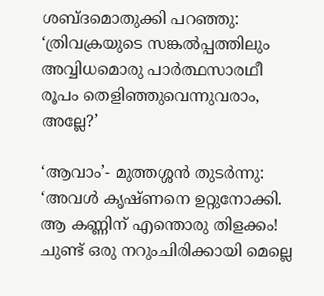ശബ്ദമൊതുക്കി പറഞ്ഞു: ‘ത്രിവക്രയുടെ സങ്കല്‍പ്പത്തിലും അവ്വിധമൊരു പാര്‍ത്ഥസാരഥീ രൂപം തെളിഞ്ഞുവെന്നുവരാം, അല്ലേ?’

‘ആവാം’- മുത്തശ്ശന്‍ തുടര്‍ന്നു: ‘അവള്‍ കൃഷ്ണനെ ഉറ്റുനോക്കി. ആ കണ്ണിന് എന്തൊരു തിളക്കം! ചുണ്ട് ഒരു നറുംചിരിക്കായി മെല്ലെ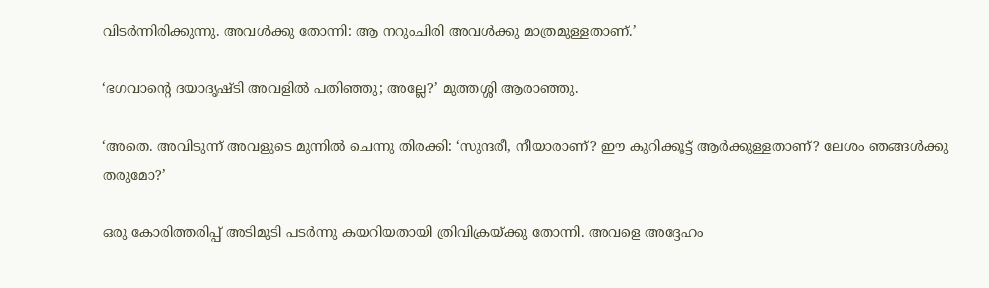വിടര്‍ന്നിരിക്കുന്നു. അവള്‍ക്കു തോന്നി: ആ നറുംചിരി അവള്‍ക്കു മാത്രമുള്ളതാണ്.’

‘ഭഗവാന്റെ ദയാദൃഷ്ടി അവളില്‍ പതിഞ്ഞു; അല്ലേ?’ മുത്തശ്ശി ആരാഞ്ഞു.

‘അതെ. അവിടുന്ന് അവളുടെ മുന്നില്‍ ചെന്നു തിരക്കി: ‘സുന്ദരീ, നീയാരാണ്? ഈ കുറിക്കൂട്ട് ആര്‍ക്കുള്ളതാണ്? ലേശം ഞങ്ങള്‍ക്കു തരുമോ?’

ഒരു കോരിത്തരിപ്പ് അടിമുടി പടര്‍ന്നു കയറിയതായി ത്രിവിക്രയ്‌ക്കു തോന്നി. അവളെ അദ്ദേഹം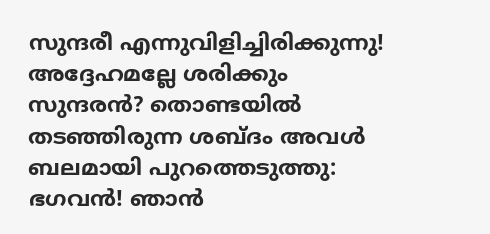സുന്ദരീ എന്നുവിളിച്ചിരിക്കുന്നു! അദ്ദേഹമല്ലേ ശരിക്കും സുന്ദരന്‍? തൊണ്ടയില്‍ തടഞ്ഞിരുന്ന ശബ്ദം അവള്‍ ബലമായി പുറത്തെടുത്തു: ഭഗവന്‍! ഞാന്‍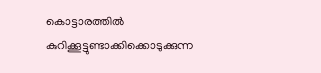കൊട്ടാരത്തില്‍ കുറിക്കൂട്ടുണ്ടാക്കിക്കൊടുക്കുന്ന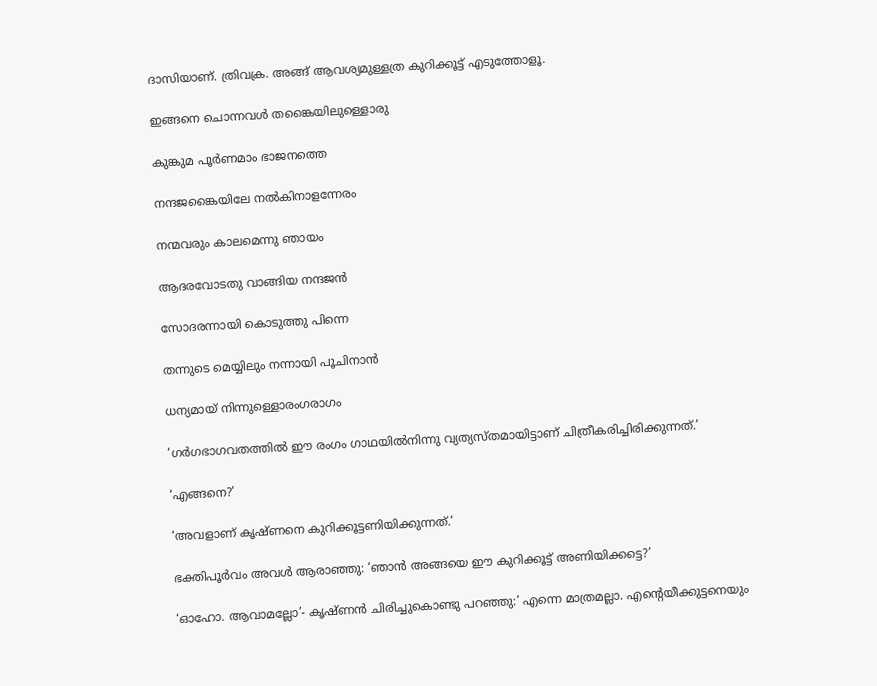ദാസിയാണ്. ത്രിവക്ര. അങ്ങ് ആവശ്യമുള്ളത്ര കുറിക്കൂട്ട് എടുത്തോളൂ.

ഇങ്ങനെ ചൊന്നവള്‍ തങ്കൈയിലുള്ളൊരു

കുങ്കുമ പൂര്‍ണമാം ഭാജനത്തെ

നന്ദജങ്കൈയിലേ നല്‍കിനാളന്നേരം

നന്മവരും കാലമെന്നു ഞായം

ആദരവോടതു വാങ്ങിയ നന്ദജന്‍

സോദരന്നായി കൊടുത്തു പിന്നെ

തന്നുടെ മെയ്യിലും നന്നായി പൂചിനാന്‍

ധന്യമായ് നിന്നുള്ളൊരംഗരാഗം

‘ഗര്‍ഗഭാഗവതത്തില്‍ ഈ രംഗം ഗാഥയില്‍നിന്നു വ്യത്യസ്തമായിട്ടാണ് ചിത്രീകരിച്ചിരിക്കുന്നത്.’

‘എങ്ങനെ?’

‘അവളാണ് കൃഷ്ണനെ കുറിക്കൂട്ടണിയിക്കുന്നത്.’

ഭക്തിപൂര്‍വം അവള്‍ ആരാഞ്ഞു: ‘ഞാന്‍ അങ്ങയെ ഈ കുറിക്കൂട്ട് അണിയിക്കട്ടെ?’

‘ഓഹോ. ആവാമല്ലോ’- കൃഷ്ണന്‍ ചിരിച്ചുകൊണ്ടു പറഞ്ഞു:’ എന്നെ മാത്രമല്ലാ. എന്റെയീക്കുട്ടനെയും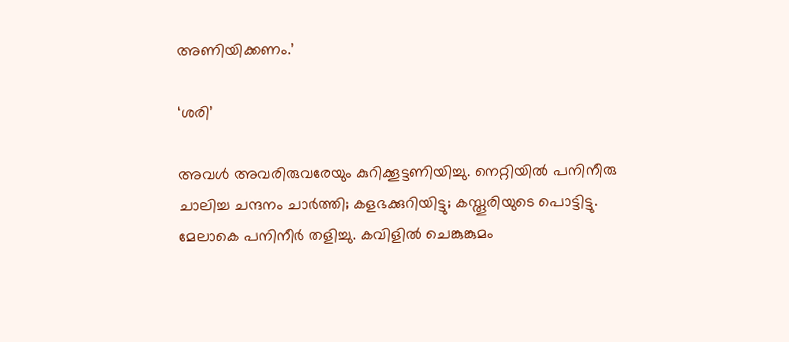അണിയിക്കണം.’

‘ശരി’

അവള്‍ അവരിരുവരേയും കുറിക്കൂട്ടണിയിച്ചു. നെറ്റിയില്‍ പനിനീരു ചാലിച്ച ചന്ദനം ചാര്‍ത്തി; കളഭക്കുറിയിട്ടു; കസ്തൂരിയുടെ പൊട്ടിട്ടു. മേലാകെ പനിനീര്‍ തളിച്ചു. കവിളില്‍ ചെങ്കുങ്കുമം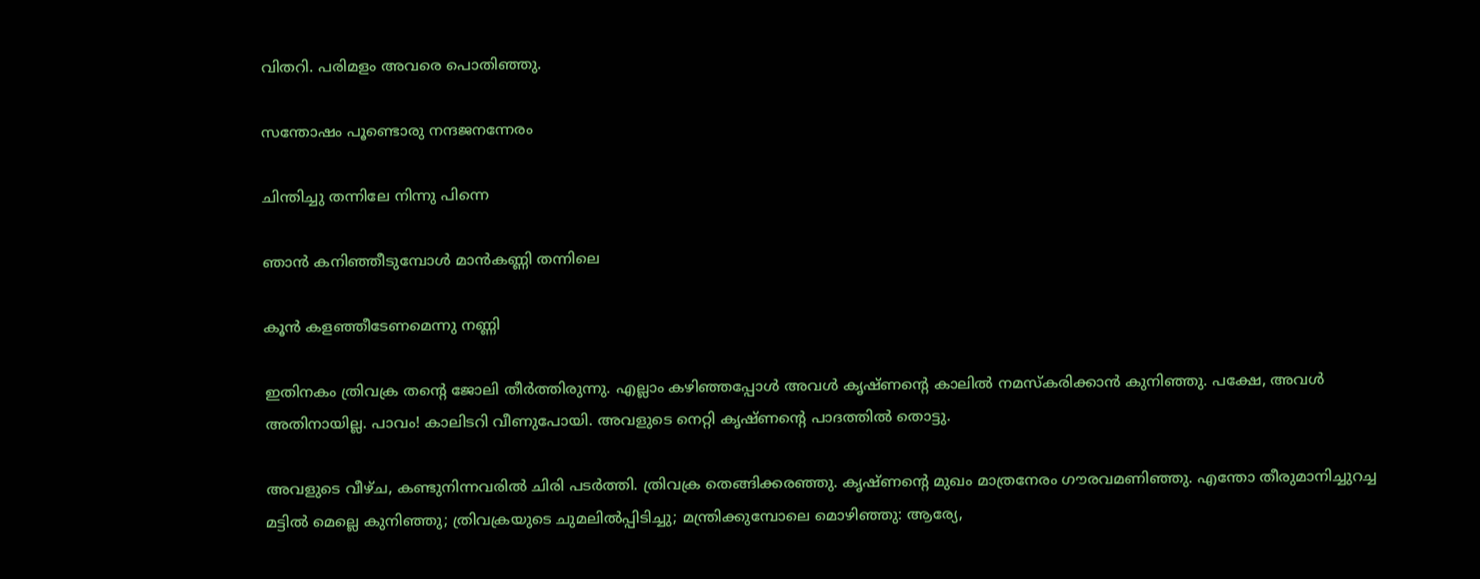വിതറി. പരിമളം അവരെ പൊതിഞ്ഞു.

സന്തോഷം പൂണ്ടൊരു നന്ദജനന്നേരം

ചിന്തിച്ചു തന്നിലേ നിന്നു പിന്നെ

ഞാന്‍ കനിഞ്ഞീടുമ്പോള്‍ മാന്‍കണ്ണി തന്നിലെ

കൂന്‍ കളഞ്ഞീടേണമെന്നു നണ്ണി

ഇതിനകം ത്രിവക്ര തന്റെ ജോലി തീര്‍ത്തിരുന്നു. എല്ലാം കഴിഞ്ഞപ്പോള്‍ അവള്‍ കൃഷ്ണന്റെ കാലില്‍ നമസ്‌കരിക്കാന്‍ കുനിഞ്ഞു. പക്ഷേ, അവള്‍ അതിനായില്ല. പാവം! കാലിടറി വീണുപോയി. അവളുടെ നെറ്റി കൃഷ്ണന്റെ പാദത്തില്‍ തൊട്ടു.

അവളുടെ വീഴ്ച, കണ്ടുനിന്നവരില്‍ ചിരി പടര്‍ത്തി. ത്രിവക്ര തെങ്ങിക്കരഞ്ഞു. കൃഷ്ണന്റെ മുഖം മാത്രനേരം ഗൗരവമണിഞ്ഞു. എന്തോ തീരുമാനിച്ചുറച്ച മട്ടില്‍ മെല്ലെ കുനിഞ്ഞു; ത്രിവക്രയുടെ ചുമലില്‍പ്പിടിച്ചു; മന്ത്രിക്കുമ്പോലെ മൊഴിഞ്ഞു: ആര്യേ,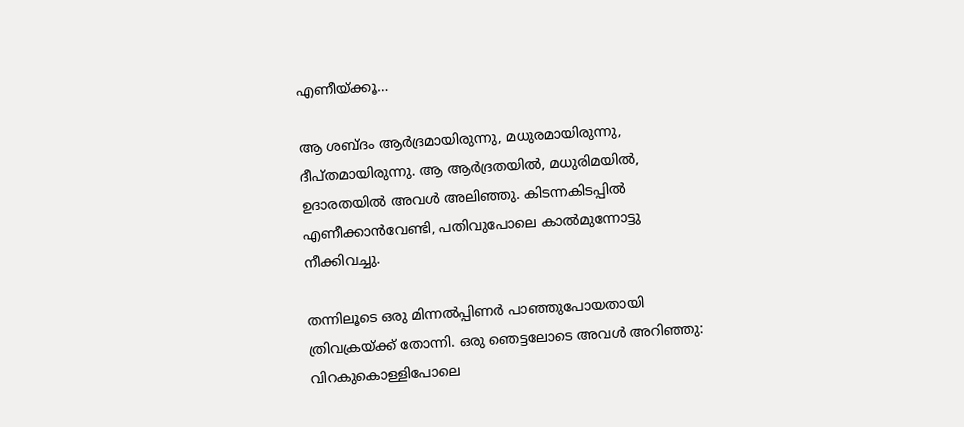എണീയ്‌ക്കൂ…

ആ ശബ്ദം ആര്‍ദ്രമായിരുന്നു, മധുരമായിരുന്നു, ദീപ്തമായിരുന്നു. ആ ആര്‍ദ്രതയില്‍, മധുരിമയില്‍, ഉദാരതയില്‍ അവള്‍ അലിഞ്ഞു. കിടന്നകിടപ്പില്‍ എണീക്കാന്‍വേണ്ടി, പതിവുപോലെ കാല്‍മുന്നോട്ടു നീക്കിവച്ചു.

തന്നിലൂടെ ഒരു മിന്നല്‍പ്പിണര്‍ പാഞ്ഞുപോയതായി ത്രിവക്രയ്‌ക്ക് തോന്നി. ഒരു ഞെട്ടലോടെ അവള്‍ അറിഞ്ഞു: വിറകുകൊള്ളിപോലെ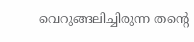വെറുങ്ങലിച്ചിരുന്ന തന്റെ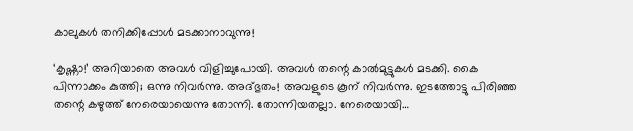കാലുകള്‍ തനിക്കിപ്പോള്‍ മടക്കാനാവുന്നു!

‘കൃഷ്ണാ!’ അറിയാതെ അവള്‍ വിളിച്ചുപോയി. അവള്‍ തന്റെ കാല്‍മുട്ടുകള്‍ മടക്കി. കൈ പിന്നാക്കം കുത്തി; ഒന്നു നിവര്‍ന്നു. അദ്ഭുതം! അവളുടെ കൂന് നിവര്‍ന്നു. ഇടത്തോട്ടു പിരിഞ്ഞ തന്റെ കഴുത്ത് നേരെയായെന്നു തോന്നി. തോന്നിയതല്ലാ. നേരെയായി…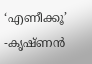‘എണീക്കൂ’ -കൃഷ്ണന്‍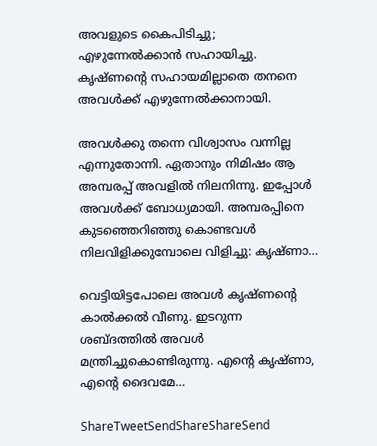അവളുടെ കൈപിടിച്ചു; എഴുന്നേല്‍ക്കാന്‍ സഹായിച്ചു. കൃഷ്ണന്റെ സഹായമില്ലാതെ തനനെ അവള്‍ക്ക് എഴുന്നേല്‍ക്കാനായി.

അവള്‍ക്കു തന്നെ വിശ്വാസം വന്നില്ല എന്നുതോന്നി. ഏതാനും നിമിഷം ആ അമ്പരപ്പ് അവളില്‍ നിലനിന്നു. ഇപ്പോള്‍ അവള്‍ക്ക് ബോധ്യമായി. അമ്പരപ്പിനെ കുടഞ്ഞെറിഞ്ഞു കൊണ്ടവള്‍ നിലവിളിക്കുമ്പോലെ വിളിച്ചു: കൃഷ്ണാ…

വെട്ടിയിട്ടപോലെ അവള്‍ കൃഷ്ണന്റെ കാല്‍ക്കല്‍ വീണു. ഇടറുന്ന ശബ്ദത്തില്‍ അവള്‍ മന്ത്രിച്ചുകൊണ്ടിരുന്നു. എന്റെ കൃഷ്ണാ, എന്റെ ദൈവമേ…

ShareTweetSendShareShareSend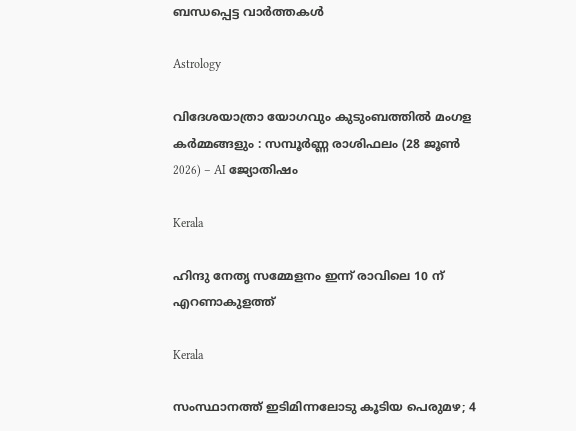ബന്ധപ്പെട്ട വാര്‍ത്തകള്‍

Astrology

വിദേശയാത്രാ യോഗവും കുടുംബത്തിൽ മംഗള കർമ്മങ്ങളും : സമ്പൂർണ്ണ രാശിഫലം (28 ജൂൺ 2026) – AI ജ്യോതിഷം

Kerala

ഹിന്ദു നേതൃ സമ്മേളനം ഇന്ന് രാവിലെ 10 ന് എറണാകുളത്ത്

Kerala

സംസ്ഥാനത്ത് ഇടിമിന്നലോടു കൂടിയ പെരുമഴ; 4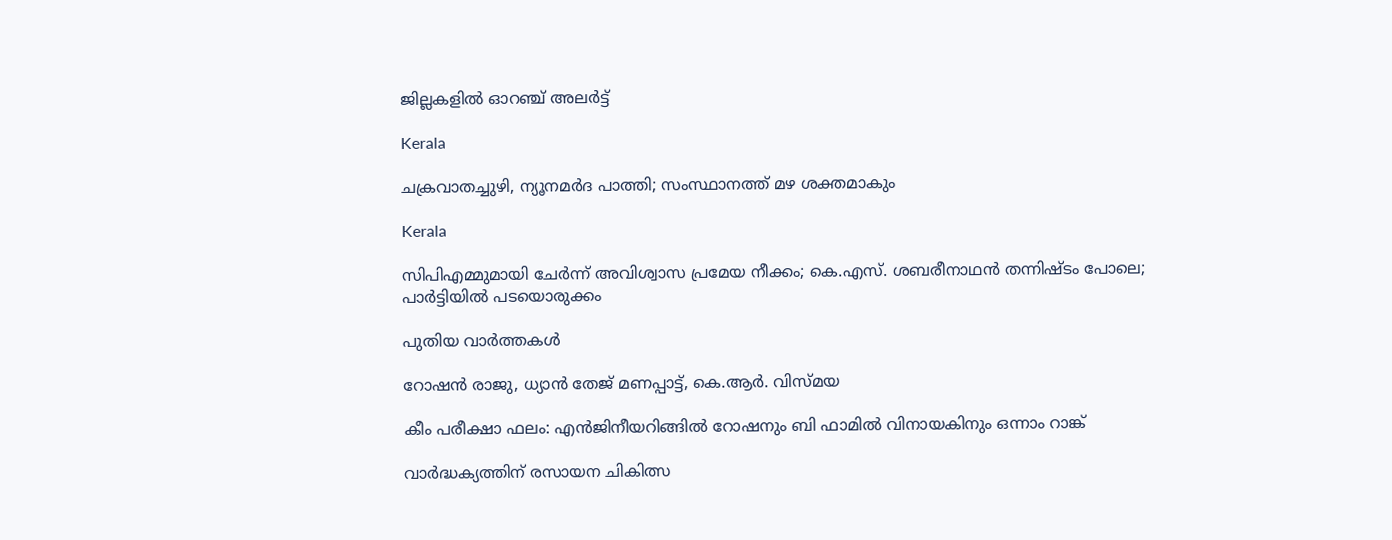ജില്ലകളിൽ ഓറഞ്ച് അലർട്ട്

Kerala

ചക്രവാതച്ചുഴി, ന്യൂനമര്‍ദ പാത്തി; സംസ്ഥാനത്ത് മഴ ശക്തമാകും

Kerala

സിപിഎമ്മുമായി ചേര്‍ന്ന് അവിശ്വാസ പ്രമേയ നീക്കം; കെ.എസ്. ശബരീനാഥന്‍ തന്നിഷ്ടം പോലെ; പാര്‍ട്ടിയില്‍ പടയൊരുക്കം

പുതിയ വാര്‍ത്തകള്‍

റോഷന്‍ രാജു, ധ്യാന്‍ തേജ് മണപ്പാട്ട്, കെ.ആര്‍. വിസ്മയ

കീം പരീക്ഷാ ഫലം: എന്‍ജിനീയറിങ്ങില്‍ റോഷനും ബി ഫാമില്‍ വിനായകിനും ഒന്നാം റാങ്ക്

വാര്‍ദ്ധക്യത്തിന് രസായന ചികിത്സ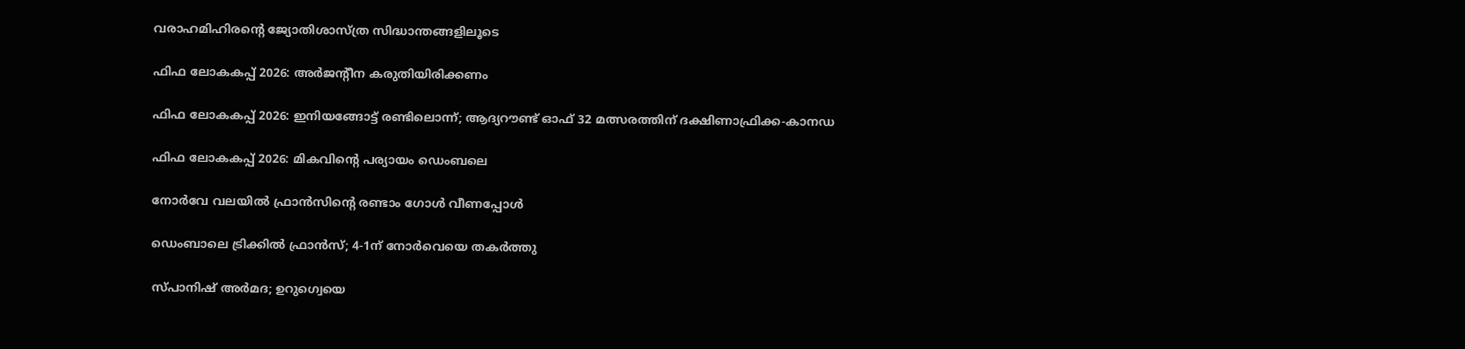വരാഹമിഹിരന്റെ ജ്യോതിശാസ്ത്ര സിദ്ധാന്തങ്ങളിലൂടെ

ഫിഫ ലോകകപ്പ് 2026: അര്‍ജന്റീന കരുതിയിരിക്കണം

ഫിഫ ലോകകപ്പ് 2026: ഇനിയങ്ങോട്ട് രണ്ടിലൊന്ന്; ആദ്യറൗണ്ട് ഓഫ് 32 മത്സരത്തിന് ദക്ഷിണാഫ്രിക്ക-കാനഡ

ഫിഫ ലോകകപ്പ് 2026: മികവിന്റെ പര്യായം ഡെംബലെ

നോര്‍വേ വലയില്‍ ഫ്രാന്‍സിന്റെ രണ്ടാം ഗോള്‍ വീണപ്പോള്‍

ഡെംബാലെ ട്രിക്കില്‍ ഫ്രാന്‍സ്; 4-1ന് നോര്‍വെയെ തകര്‍ത്തു

സ്പാനിഷ് അര്‍മദ; ഉറുഗ്വെയെ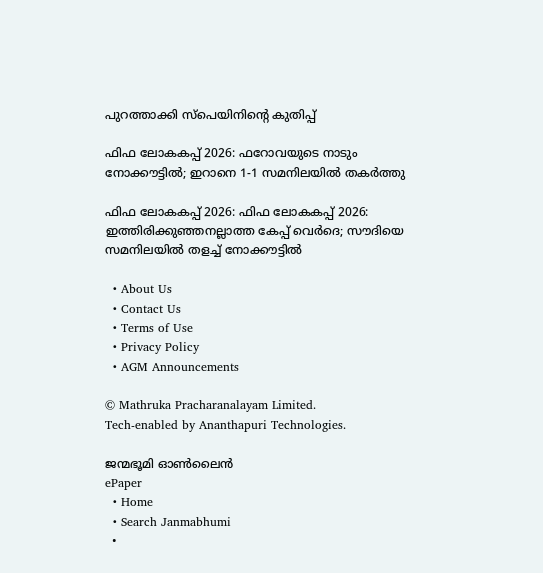പുറത്താക്കി സ്‌പെയിനിന്റെ കുതിപ്പ്

ഫിഫ ലോകകപ്പ് 2026: ഫറോവയുടെ നാടും നോക്കൗട്ടില്‍; ഇറാനെ 1-1 സമനിലയില്‍ തകര്‍ത്തു

ഫിഫ ലോകകപ്പ് 2026: ഫിഫ ലോകകപ്പ് 2026: ഇത്തിരിക്കുഞ്ഞനല്ലാത്ത കേപ്പ് വെര്‍ദെ; സൗദിയെ സമനിലയില്‍ തളച്ച് നോക്കൗട്ടില്‍

  • About Us
  • Contact Us
  • Terms of Use
  • Privacy Policy
  • AGM Announcements

© Mathruka Pracharanalayam Limited.
Tech-enabled by Ananthapuri Technologies.

ജന്മഭൂമി ഓണ്‍ലൈന്‍
ePaper
  • Home
  • Search Janmabhumi
  •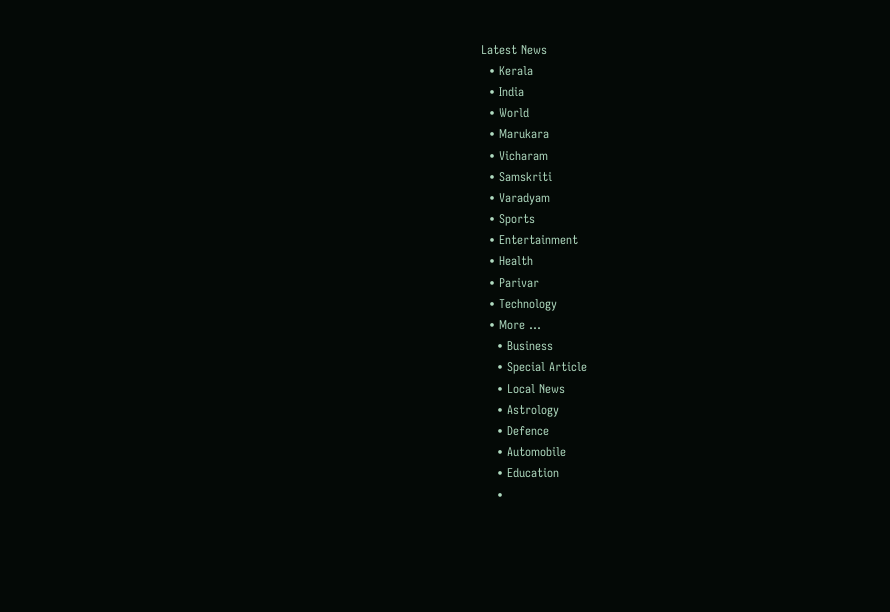Latest News
  • Kerala
  • India
  • World
  • Marukara
  • Vicharam
  • Samskriti
  • Varadyam
  • Sports
  • Entertainment
  • Health
  • Parivar
  • Technology
  • More …
    • Business
    • Special Article
    • Local News
    • Astrology
    • Defence
    • Automobile
    • Education
    •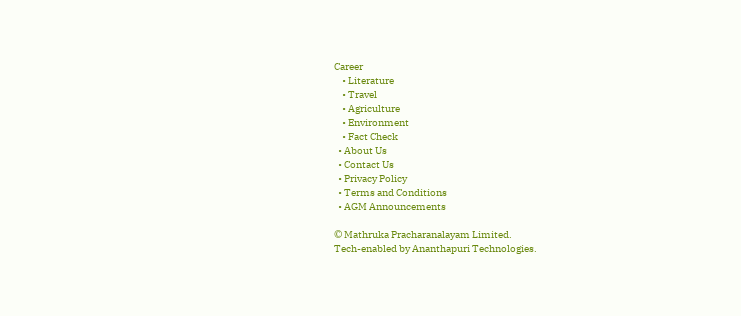Career
    • Literature
    • Travel
    • Agriculture
    • Environment
    • Fact Check
  • About Us
  • Contact Us
  • Privacy Policy
  • Terms and Conditions
  • AGM Announcements

© Mathruka Pracharanalayam Limited.
Tech-enabled by Ananthapuri Technologies.